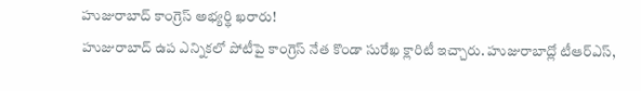హుజురాబాద్ కాంగ్రెస్ అభ్యర్థి ఖరారు!
హుజురాబాద్ ఉప ఎన్నికలో పోటీపై కాంగ్రెస్ నేత కొండా సురేఖ క్లారిటీ ఇచ్చారు. హుజురాబాద్లో టీఆర్ఎస్,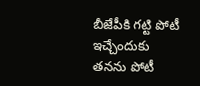బీజేపీకి గట్టి పోటీ ఇచ్చేందుకు తనను పోటీ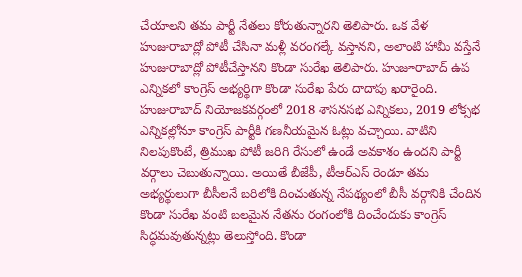చేయాలని తమ పార్టీ నేతలు కోరుతున్నారని తెలిపారు. ఒక వేళ హుజురాబాద్లో పోటీ చేసినా మళ్లీ వరంగల్కే వస్తానని, అలాంటి హామీ వస్తేనే హుజురాబాద్లో పోటీచేస్తానని కొండా సురేఖ తెలిపారు. హుజూరాబాద్ ఉప ఎన్నికలో కాంగ్రెస్ అభ్యర్థిగా కొండా సురేఖ పేరు దాదాపు ఖరారైంది.
హుజురాబాద్ నియోజకవర్గంలో 2018 శాసనసభ ఎన్నికలు, 2019 లోక్సభ ఎన్నికల్లోనూ కాంగ్రెస్ పార్టీకి గణనీయమైన ఓట్లు వచ్చాయి. వాటిని నిలపుకొంటే, త్రిముఖ పోటీ జరిగి రేసులో ఉండే అవకాశం ఉందని పార్టీ వర్గాలు చెబుతున్నాయి. అయితే బీజేపీ, టీఆర్ఎస్ రెండూ తమ అభ్యర్థులుగా బీసీలనే బరిలోకి దించుతున్న నేపథ్యంలో బీసీ వర్గానికి చేందిన కొండా సురేఖ వంటి బలమైన నేతను రంగంలోకి దించేందుకు కాంగ్రెస్ సిద్ధమవుతున్నట్లు తెలుస్తోంది. కొండా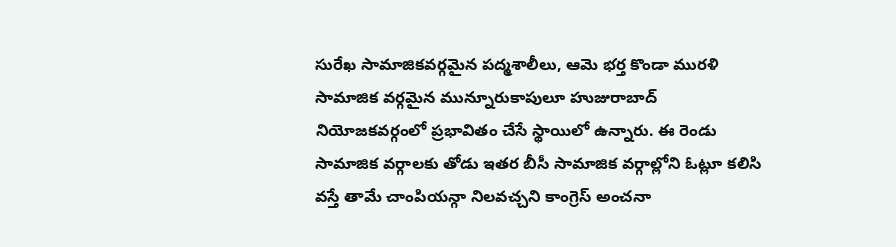సురేఖ సామాజికవర్గమైన పద్మశాలీలు, ఆమె భర్త కొండా మురళి సామాజిక వర్గమైన మున్నూరుకాపులూ హుజురాబాద్ నియోజకవర్గంలో ప్రభావితం చేసే స్థాయిలో ఉన్నారు. ఈ రెండు సామాజిక వర్గాలకు తోడు ఇతర బీసీ సామాజిక వర్గాల్లోని ఓట్లూ కలిసి వస్తే తామే చాంపియన్గా నిలవచ్చని కాంగ్రెస్ అంచనా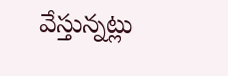వేస్తున్నట్లు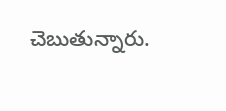చెబుతున్నారు.